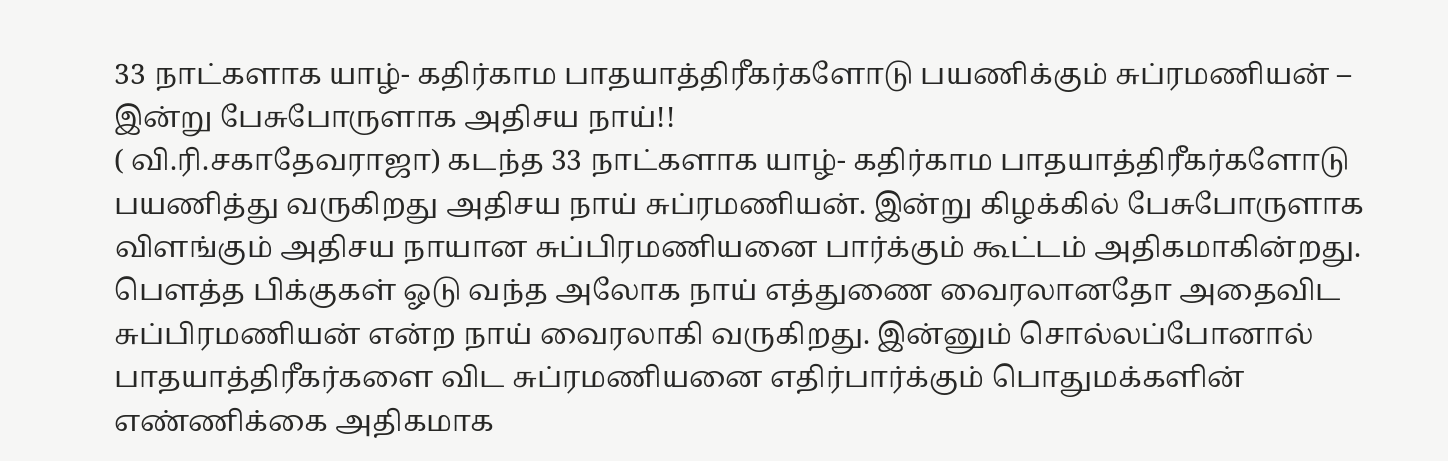33 நாட்களாக யாழ்- கதிர்காம பாதயாத்திரீகர்களோடு பயணிக்கும் சுப்ரமணியன் – இன்று பேசுபோருளாக அதிசய நாய்!!
( வி.ரி.சகாதேவராஜா) கடந்த 33 நாட்களாக யாழ்- கதிர்காம பாதயாத்திரீகர்களோடு பயணித்து வருகிறது அதிசய நாய் சுப்ரமணியன். இன்று கிழக்கில் பேசுபோருளாக விளங்கும் அதிசய நாயான சுப்பிரமணியனை பார்க்கும் கூட்டம் அதிகமாகின்றது. பௌத்த பிக்குகள் ஓடு வந்த அலோக நாய் எத்துணை வைரலானதோ அதைவிட சுப்பிரமணியன் என்ற நாய் வைரலாகி வருகிறது. இன்னும் சொல்லப்போனால் பாதயாத்திரீகர்களை விட சுப்ரமணியனை எதிர்பார்க்கும் பொதுமக்களின் எண்ணிக்கை அதிகமாக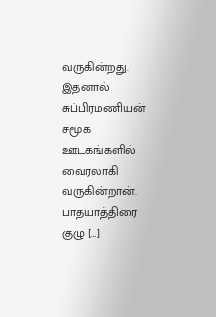வருகின்றது. இதனால் சுப்பிரமணியன் சமூக ஊடகங்களில் வைரலாகி வருகின்றான். பாதயாத்திரை குழு […]